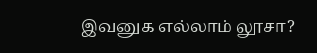இவனுக எல்லாம் லூசா?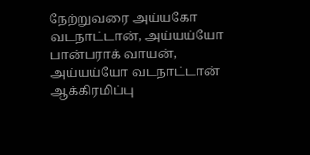நேற்றுவரை அய்யகோ வடநாட்டான், அய்யய்யோ பான்பராக் வாயன், அய்யய்யோ வடநாட்டான் ஆக்கிரமிப்பு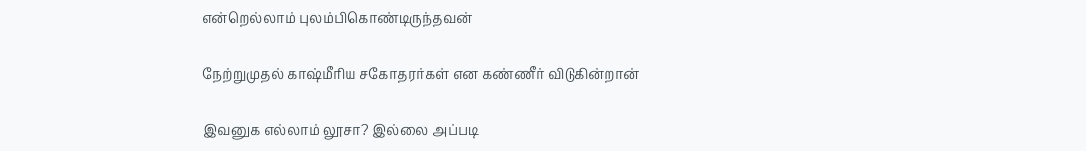என்றெல்லாம் புலம்பிகொண்டிருந்தவன்

நேற்றுமுதல் காஷ்மீரிய சகோதரர்கள் என கண்ணீர் விடுகின்றான்

இவனுக எல்லாம் லூசா? இல்லை அப்படி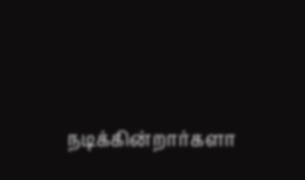நடிக்கின்றார்களா